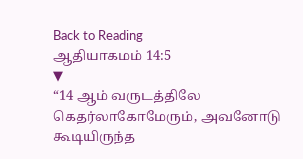Back to Reading
ஆதியாகமம் 14:5
▼
“14 ஆம் வருடத்திலே கெதர்லாகோமேரும், அவனோடு கூடியிருந்த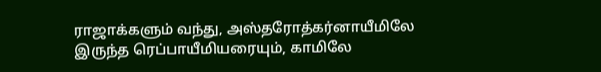ராஜாக்களும் வந்து, அஸ்தரோத்கர்னாயீமிலே இருந்த ரெப்பாயீமியரையும், காமிலே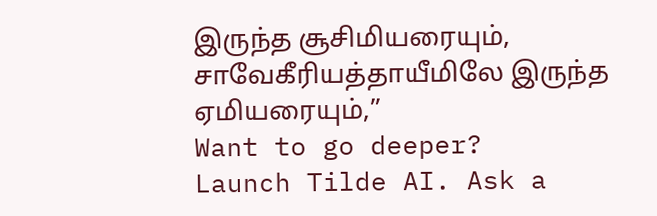இருந்த சூசிமியரையும், சாவேகீரியத்தாயீமிலே இருந்த ஏமியரையும்,”
Want to go deeper?
Launch Tilde AI. Ask a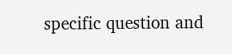specific question and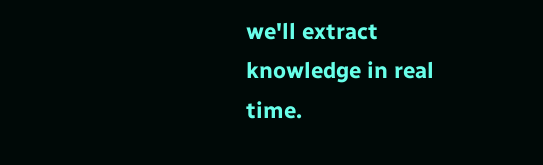we'll extract knowledge in real time.